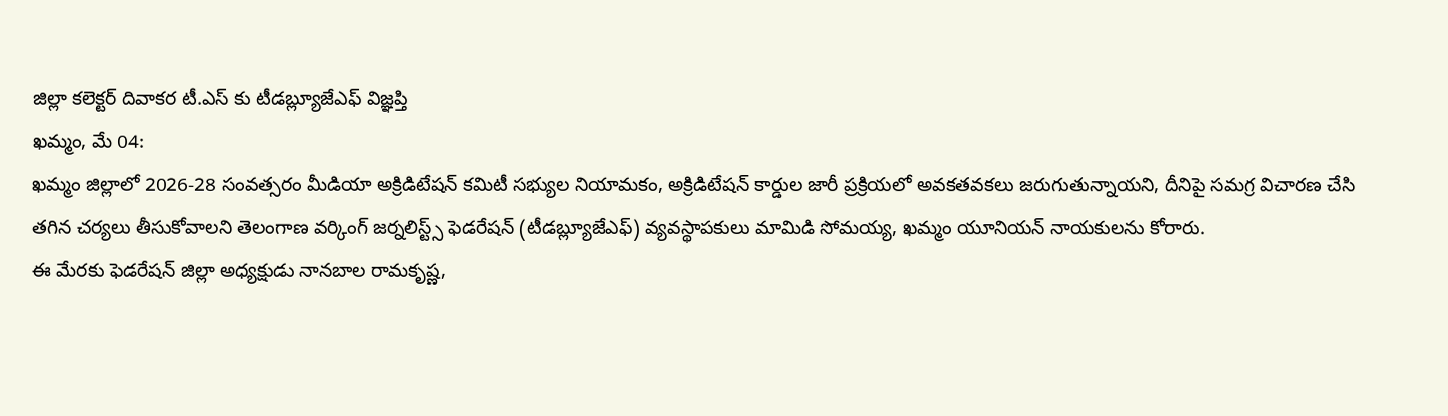జిల్లా కలెక్టర్ దివాకర టీ.ఎస్ కు టీడబ్ల్యూజేఎఫ్ విజ్ఞప్తి
ఖమ్మం, మే 04:
ఖమ్మం జిల్లాలో 2026-28 సంవత్సరం మీడియా అక్రిడిటేషన్ కమిటీ సభ్యుల నియామకం, అక్రిడిటేషన్ కార్డుల జారీ ప్రక్రియలో అవకతవకలు జరుగుతున్నాయని, దీనిపై సమగ్ర విచారణ చేసి తగిన చర్యలు తీసుకోవాలని తెలంగాణ వర్కింగ్ జర్నలిస్ట్స్ ఫెడరేషన్ (టీడబ్ల్యూజేఎఫ్) వ్యవస్థాపకులు మామిడి సోమయ్య, ఖమ్మం యూనియన్ నాయకులను కోరారు.
ఈ మేరకు ఫెడరేషన్ జిల్లా అధ్యక్షుడు నానబాల రామకృష్ణ,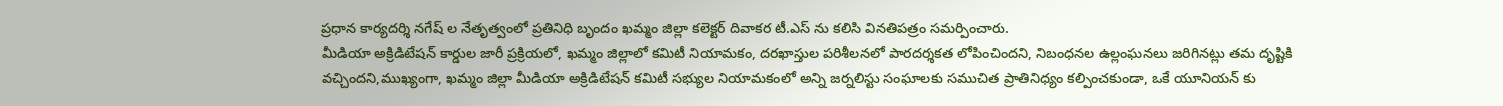ప్రధాన కార్యదర్శి నగేష్ ల నేతృత్వంలో ప్రతినిధి బృందం ఖమ్మం జిల్లా కలెక్టర్ దివాకర టీ.ఎస్ ను కలిసి వినతిపత్రం సమర్పించారు.
మీడియా అక్రిడిటేషన్ కార్డుల జారీ ప్రక్రియలో, ఖమ్మం జిల్లాలో కమిటీ నియామకం, దరఖాస్తుల పరిశీలనలో పారదర్శకత లోపించిందని, నిబంధనల ఉల్లంఘనలు జరిగినట్లు తమ దృష్టికి వచ్చిందని,ముఖ్యంగా, ఖమ్మం జిల్లా మీడియా అక్రిడిటేషన్ కమిటీ సభ్యుల నియామకంలో అన్ని జర్నలిస్టు సంఘాలకు సముచిత ప్రాతినిధ్యం కల్పించకుండా, ఒకే యూనియన్ కు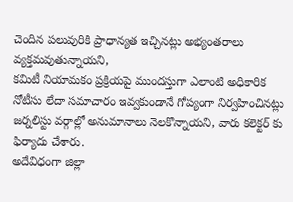చెందిన పలువురికి ప్రాధాన్యత ఇచ్చినట్లు అభ్యంతరాలు
వ్యక్తమవుతున్నాయని,
కమిటీ నియామకం ప్రక్రియపై ముందస్తుగా ఎలాంటి అధికారిక నోటీసు లేదా సమాచారం ఇవ్వకుండానే గోప్యంగా నిర్వహించినట్లు జర్నలిస్టు వర్గాల్లో అనుమానాలు నెలకొన్నాయని, వారు కలెక్టర్ కు ఫిర్యాదు చేశారు.
అదేవిధంగా జిల్లా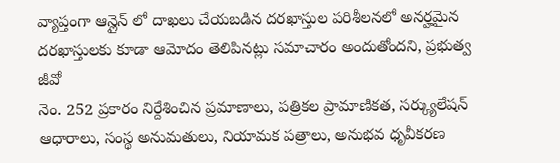వ్యాప్తంగా ఆన్లైన్ లో దాఖలు చేయబడిన దరఖాస్తుల పరిశీలనలో అనర్హమైన దరఖాస్తులకు కూడా ఆమోదం తెలిపినట్లు సమాచారం అందుతోందని, ప్రభుత్వ జీవో
నెం. 252 ప్రకారం నిర్దేశించిన ప్రమాణాలు, పత్రికల ప్రామాణికత, సర్క్యులేషన్ ఆధారాలు, సంస్థ అనుమతులు, నియామక పత్రాలు, అనుభవ ధృవీకరణ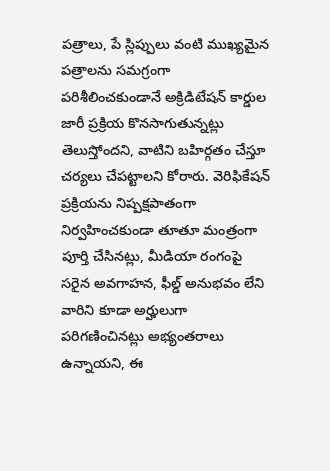పత్రాలు, పే స్లిప్పులు వంటి ముఖ్యమైన పత్రాలను సమగ్రంగా పరిశీలించకుండానే అక్రిడిటేషన్ కార్డుల
జారీ ప్రక్రియ కొనసాగుతున్నట్లు తెలుస్తోందని, వాటిని బహిర్గతం చేస్తూ చర్యలు చేపట్టాలని కోరారు. వెరిఫికేషన్ ప్రక్రియను నిష్పక్షపాతంగా నిర్వహించకుండా తూతూ మంత్రంగా పూర్తి చేసినట్లు, మీడియా రంగంపై సరైన అవగాహన, ఫీల్డ్ అనుభవం లేని వారిని కూడా అర్హులుగా పరిగణించినట్లు అభ్యంతరాలు ఉన్నాయని, ఈ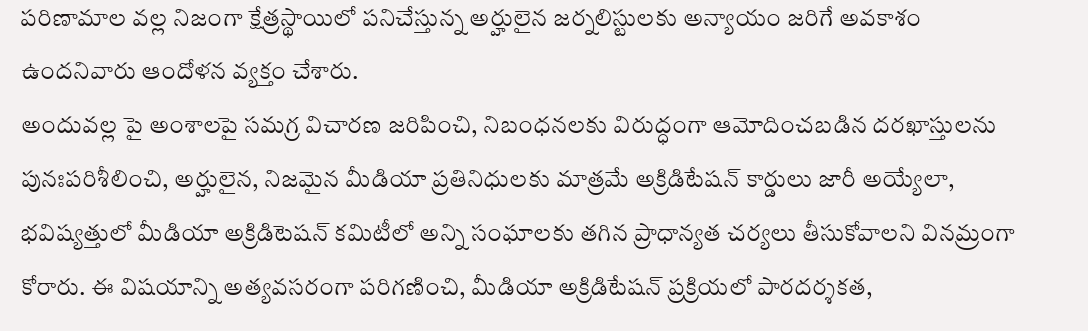పరిణామాల వల్ల నిజంగా క్షేత్రస్థాయిలో పనిచేస్తున్న అర్హులైన జర్నలిస్టులకు అన్యాయం జరిగే అవకాశం ఉందనివారు ఆందోళన వ్యక్తం చేశారు.
అందువల్ల పై అంశాలపై సమగ్ర విచారణ జరిపించి, నిబంధనలకు విరుద్ధంగా ఆమోదించబడిన దరఖాస్తులను పునఃపరిశీలించి, అర్హులైన, నిజమైన మీడియా ప్రతినిధులకు మాత్రమే అక్రిడిటేషన్ కార్డులు జారీ అయ్యేలా, భవిష్యత్తులో మీడియా అక్రిడిటెషన్ కమిటీలో అన్ని సంఘాలకు తగిన ప్రాధాన్యత చర్యలు తీసుకోవాలని వినమ్రంగా కోరారు. ఈ విషయాన్ని అత్యవసరంగా పరిగణించి, మీడియా అక్రిడిటేషన్ ప్రక్రియలో పారదర్శకత,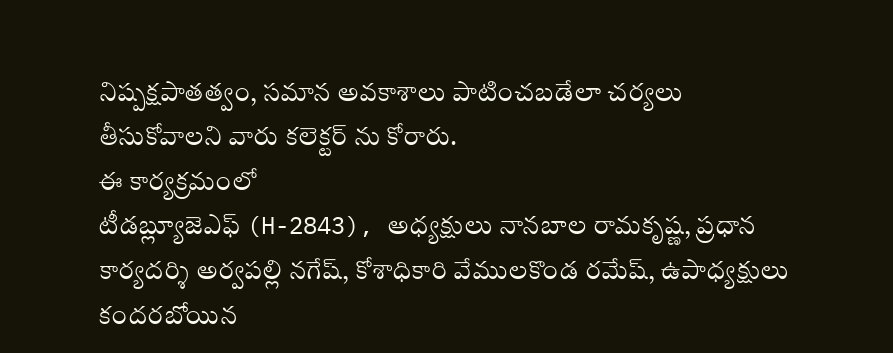నిష్పక్షపాతత్వం, సమాన అవకాశాలు పాటించబడేలా చర్యలు తీసుకోవాలని వారు కలెక్టర్ ను కోరారు.
ఈ కార్యక్రమంలో
టీడబ్ల్యూజెఎఫ్ (H-2843), అధ్యక్షులు నానబాల రామకృష్ణ, ప్రధాన కార్యదర్శి అర్వపల్లి నగేష్, కోశాధికారి వేములకొండ రమేష్, ఉపాధ్యక్షులు కందరబోయిన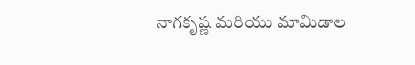నాగకృష్ణ మరియు మామిడాల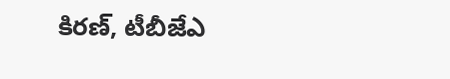కిరణ్, టీబీజేఎ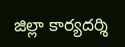జిల్లా కార్యదర్శి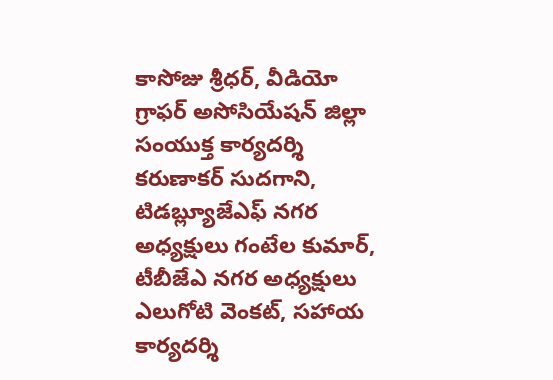కాసోజు శ్రీధర్, వీడియో గ్రాఫర్ అసోసియేషన్ జిల్లా సంయుక్త కార్యదర్శి కరుణాకర్ సుదగాని, టిడబ్ల్యూజేఎఫ్ నగర అధ్యక్షులు గంటేల కుమార్, టీబీజేఎ నగర అధ్యక్షులు ఎలుగోటి వెంకట్, సహాయ కార్యదర్శి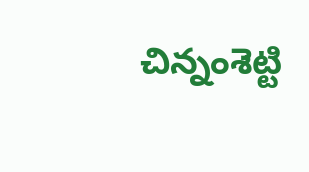చిన్నంశెట్టి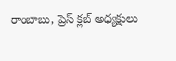రాంబాబు, ప్రెస్ క్లబ్ అధ్యక్షులు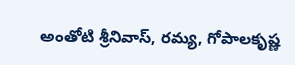అంతోటి శ్రీనివాస్, రమ్య, గోపాలకృష్ణ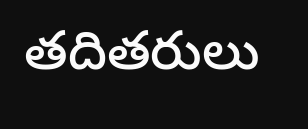తదితరులు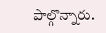పాల్గొన్నారు.